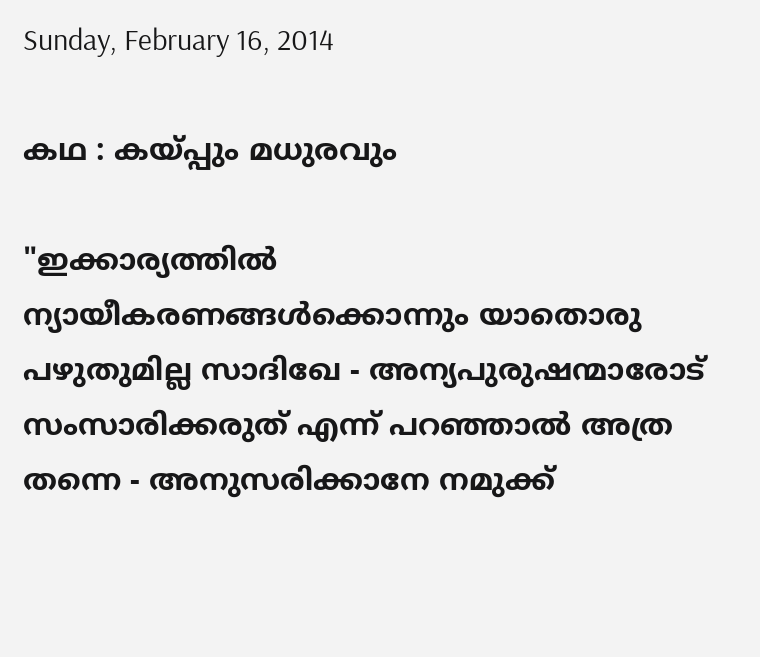Sunday, February 16, 2014

കഥ : കയ്പ്പും മധുരവും

"ഇക്കാര്യത്തില്‍ ന്യായീകരണങ്ങള്‍ക്കൊന്നും യാതൊരു പഴുതുമില്ല സാദിഖേ - അന്യപുരുഷന്മാരോട് സംസാരിക്കരുത് എന്ന് പറഞ്ഞാല്‍ അത്ര തന്നെ - അനുസരിക്കാനേ നമുക്ക്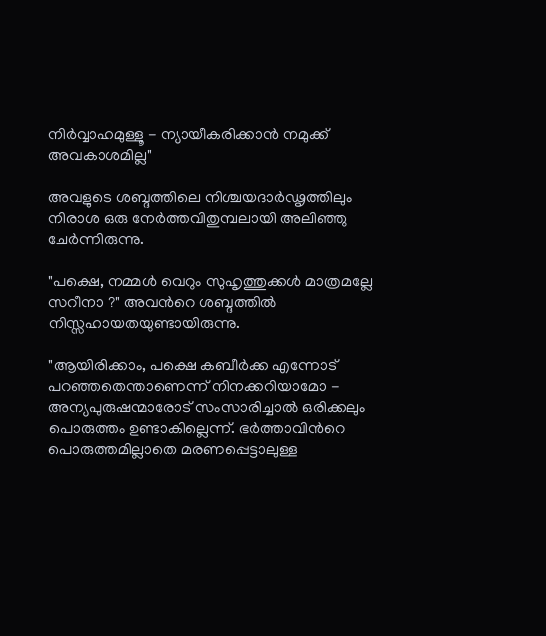നിര്‍വ്വാഹമുള്ളൂ - ന്യായീകരിക്കാന്‍ നമുക്ക് അവകാശമില്ല"

അവളുടെ ശബ്ദത്തിലെ നിശ്ചയദാര്‍ഢൃത്തിലും നിരാശ ഒരു നേര്‍ത്തവിതുമ്പലായി അലിഞ്ഞു ചേര്‍ന്നിരുന്നു.

"പക്ഷെ, നമ്മള്‍ വെറും സുഹൃത്തുക്കള്‍ മാത്രമല്ലേ സറീനാ ?" അവന്‍റെ ശബ്ദത്തില്‍ നിസ്സഹായതയുണ്ടായിരുന്നു.

"ആയിരിക്കാം, പക്ഷെ കബീര്‍ക്ക എന്നോട് പറഞ്ഞതെന്താണെന്ന് നിനക്കറിയാമോ - അന്യപുരുഷന്മാരോട് സംസാരിച്ചാല്‍ ഒരിക്കലും പൊരുത്തം ഉണ്ടാകില്ലെന്ന്. ഭര്‍ത്താവിന്‍റെ പൊരുത്തമില്ലാതെ മരണപ്പെട്ടാലുള്ള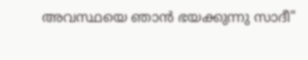അവസ്ഥയെ ഞാന്‍ ഭയക്കുന്നു സാദീ"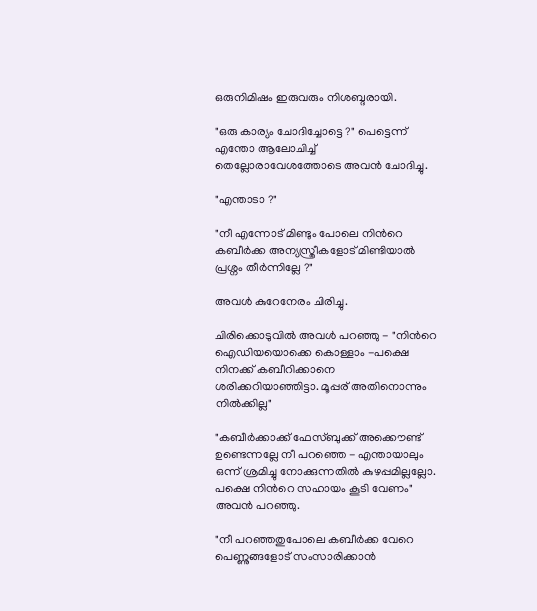ഒരുനിമിഷം ഇരുവരും നിശബ്ദരായി.

"ഒരു കാര്യം ചോദിച്ചോട്ടെ ?" പെട്ടെന്ന് എന്തോ ആലോചിച്ച് തെല്ലോരാവേശത്തോടെ അവന്‍ ചോദിച്ചു.

"എന്താടാ ?"

"നീ എന്നോട് മിണ്ടും പോലെ നിന്‍റെ കബീര്‍ക്ക അന്യസ്ത്രീകളോട് മിണ്ടിയാല്‍ പ്രശ്നം തീര്‍ന്നില്ലേ ?"

അവള്‍ കുറേനേരം ചിരിച്ചു.

ചിരിക്കൊടുവില്‍ അവള്‍ പറഞ്ഞു - "നിന്‍റെ ഐഡിയയൊക്കെ കൊള്ളാം -പക്ഷെ നിനക്ക് കബീറിക്കാനെ ശരിക്കറിയാഞ്ഞിട്ടാ. മൂപ്പര് അതിനൊന്നും നില്‍ക്കില്ല"

"കബീര്‍ക്കാക്ക് ഫേസ്ബുക്ക് അക്കൌണ്ട് ഉണ്ടെന്നല്ലേ നീ പറഞ്ഞെ - എന്തായാലും ഒന്ന് ശ്രമിച്ചു നോക്കുന്നതില്‍ കുഴപ്പമില്ലല്ലോ. പക്ഷെ നിന്‍റെ സഹായം കൂടി വേണം" അവന്‍ പറഞ്ഞു.

"നീ പറഞ്ഞതുപോലെ കബീര്‍ക്ക വേറെ പെണ്ണുങ്ങളോട് സംസാരിക്കാന്‍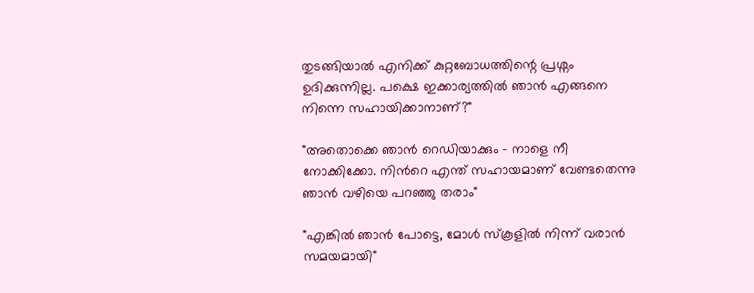തുടങ്ങിയാല്‍ എനിക്ക് കുറ്റബോധത്തിന്റെ പ്രശ്നം ഉദിക്കുന്നില്ല. പക്ഷെ ഇക്കാര്യത്തില്‍ ഞാന്‍ എങ്ങനെ നിന്നെ സഹായിക്കാനാണ്?"

"അതൊക്കെ ഞാന്‍ റെഡിയാക്കും - നാളെ നീ നോക്കിക്കോ. നിന്‍റെ എന്ത് സഹായമാണ് വേണ്ടതെന്നു ഞാന്‍ വഴിയെ പറഞ്ഞു തരാം"

"എങ്കില്‍ ഞാന്‍ പോട്ടെ, മോള്‍ സ്കൂളില്‍ നിന്ന് വരാന്‍ സമയമായി"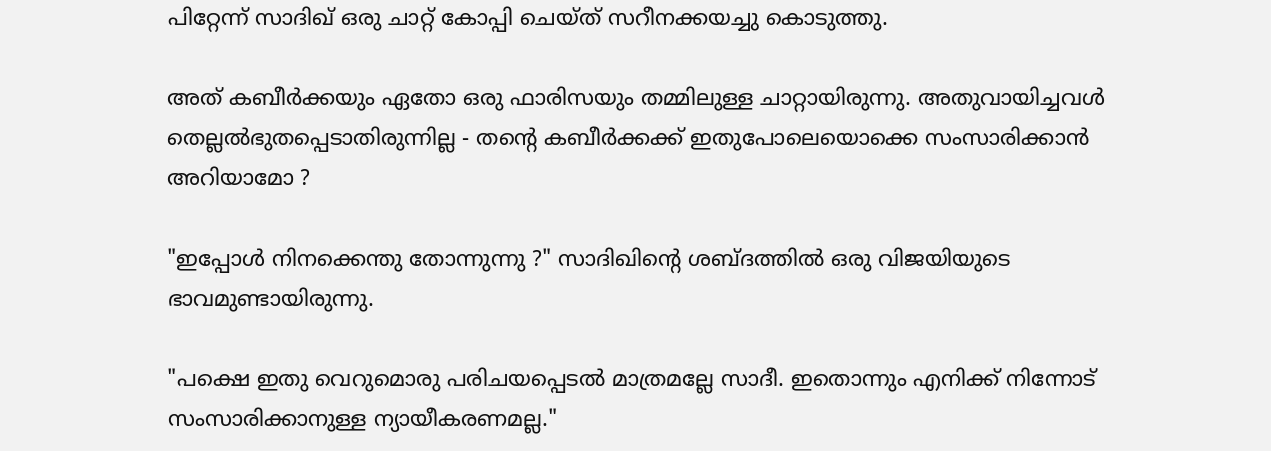പിറ്റേന്ന് സാദിഖ് ഒരു ചാറ്റ് കോപ്പി ചെയ്ത് സറീനക്കയച്ചു കൊടുത്തു.

അത് കബീര്‍ക്കയും ഏതോ ഒരു ഫാരിസയും തമ്മിലുള്ള ചാറ്റായിരുന്നു. അതുവായിച്ചവള്‍ തെല്ലല്‍ഭുതപ്പെടാതിരുന്നില്ല - തന്‍റെ കബീര്‍ക്കക്ക് ഇതുപോലെയൊക്കെ സംസാരിക്കാന്‍ അറിയാമോ ?

"ഇപ്പോള്‍ നിനക്കെന്തു തോന്നുന്നു ?" സാദിഖിന്‍റെ ശബ്ദത്തില്‍ ഒരു വിജയിയുടെ ഭാവമുണ്ടായിരുന്നു.

"പക്ഷെ ഇതു വെറുമൊരു പരിചയപ്പെടല്‍ മാത്രമല്ലേ സാദീ. ഇതൊന്നും എനിക്ക് നിന്നോട് സംസാരിക്കാനുള്ള ന്യായീകരണമല്ല."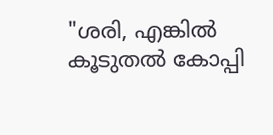"ശരി, എങ്കില്‍ കൂടുതല്‍ കോപ്പി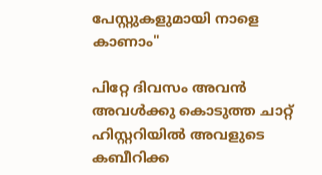പേസ്റ്റുകളുമായി നാളെ കാണാം"

പിറ്റേ ദിവസം അവന്‍ അവള്‍ക്കു കൊടുത്ത ചാറ്റ് ഹിസ്റ്ററിയില്‍ അവളുടെ കബീറിക്ക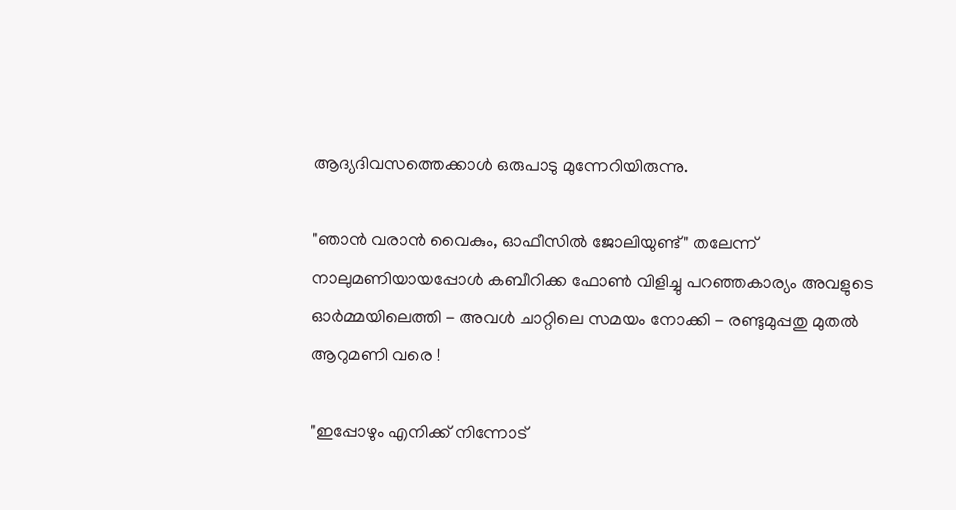ആദ്യദിവസത്തെക്കാള്‍ ഒരുപാടു മുന്നേറിയിരുന്നു.

"ഞാന്‍ വരാന്‍ വൈകും, ഓഫീസില്‍ ജോലിയുണ്ട്" തലേന്ന് നാലുമണിയായപ്പോള്‍ കബീറിക്ക ഫോണ്‍ വിളിച്ചു പറഞ്ഞകാര്യം അവളുടെ ഓര്‍മ്മയിലെത്തി - അവള്‍ ചാറ്റിലെ സമയം നോക്കി - രണ്ടുമുപ്പതു മുതല്‍ ആറുമണി വരെ !

"ഇപ്പോഴും എനിക്ക് നിന്നോട്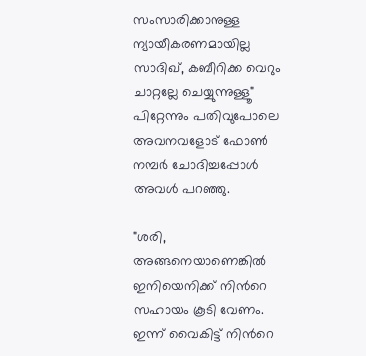സംസാരിക്കാനുള്ള ന്യായീകരണമായില്ല സാദിഖ്, കബീറിക്ക വെറും ചാറ്റല്ലേ ചെയ്യുന്നുള്ളൂ" പിറ്റേന്നും പതിവുപോലെ അവനവളോട്‌ ഫോണ്‍ നമ്പര്‍ ചോദിച്ചപ്പോള്‍ അവള്‍ പറഞ്ഞു.

"ശരി, അങ്ങനെയാണെങ്കില്‍ ഇനിയെനിക്ക് നിന്‍റെ സഹായം കൂടി വേണം. ഇന്ന് വൈകിട്ട് നിന്‍റെ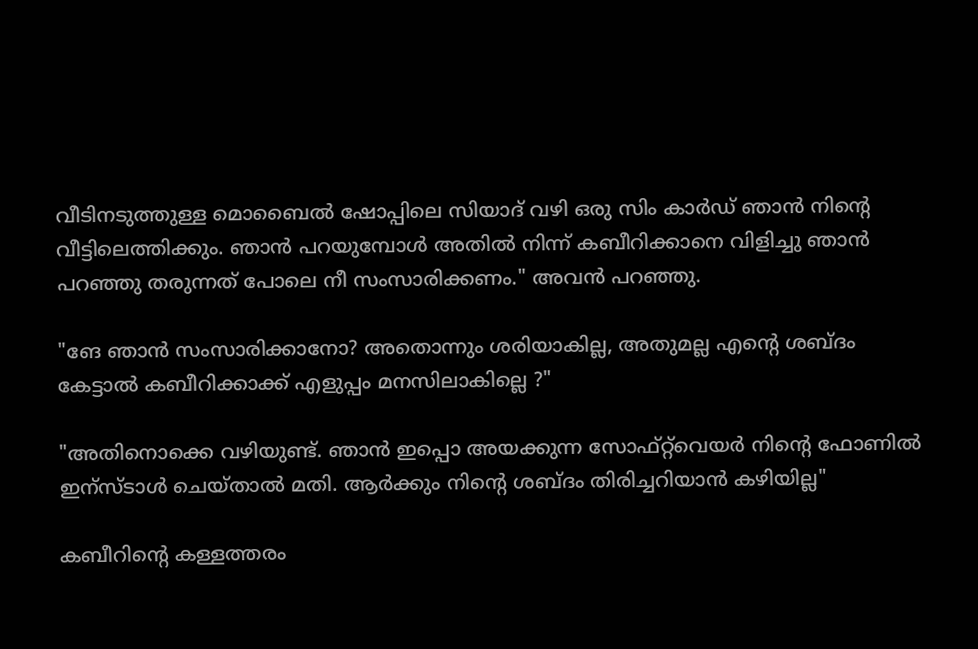വീടിനടുത്തുള്ള മൊബൈല്‍ ഷോപ്പിലെ സിയാദ് വഴി ഒരു സിം കാര്‍ഡ് ഞാന്‍ നിന്‍റെ വീട്ടിലെത്തിക്കും. ഞാന്‍ പറയുമ്പോള്‍ അതില്‍ നിന്ന് കബീറിക്കാനെ വിളിച്ചു ഞാന്‍ പറഞ്ഞു തരുന്നത് പോലെ നീ സംസാരിക്കണം." അവന്‍ പറഞ്ഞു.

"ങേ ഞാന്‍ സംസാരിക്കാനോ? അതൊന്നും ശരിയാകില്ല, അതുമല്ല എന്‍റെ ശബ്ദം കേട്ടാല്‍ കബീറിക്കാക്ക് എളുപ്പം മനസിലാകില്ലെ ?"

"അതിനൊക്കെ വഴിയുണ്ട്. ഞാന്‍ ഇപ്പൊ അയക്കുന്ന സോഫ്റ്റ്‌വെയര്‍ നിന്‍റെ ഫോണില്‍ ഇന്സ്ടാള്‍ ചെയ്താല്‍ മതി. ആര്‍ക്കും നിന്‍റെ ശബ്ദം തിരിച്ചറിയാന്‍ കഴിയില്ല"

കബീറിന്‍റെ കള്ളത്തരം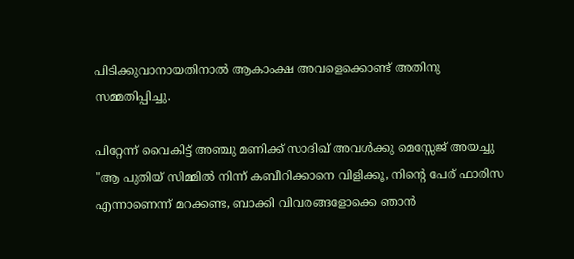പിടിക്കുവാനായതിനാല്‍ ആകാംക്ഷ അവളെക്കൊണ്ട് അതിനു സമ്മതിപ്പിച്ചു.

പിറ്റേന്ന് വൈകിട്ട് അഞ്ചു മണിക്ക് സാദിഖ് അവള്‍ക്കു മെസ്സേജ് അയച്ചു "ആ പുതിയ് സിമ്മില്‍ നിന്ന് കബീറിക്കാനെ വിളിക്കൂ, നിന്‍റെ പേര് ഫാരിസ എന്നാണെന്ന് മറക്കണ്ട, ബാക്കി വിവരങ്ങളോക്കെ ഞാന്‍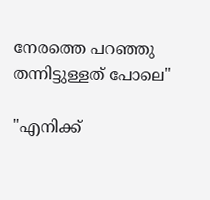നേരത്തെ പറഞ്ഞു തന്നിട്ടുള്ളത് പോലെ"

"എനിക്ക്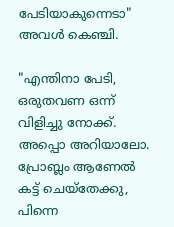പേടിയാകുന്നെടാ" അവള്‍ കെഞ്ചി.

"എന്തിനാ പേടി, ഒരുതവണ ഒന്ന് വിളിച്ചു നോക്ക്. അപ്പൊ അറിയാലോ. പ്രോബ്ലം ആണേല്‍ കട്ട്‌ ചെയ്തേക്കു, പിന്നെ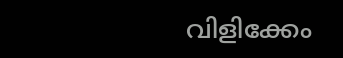വിളിക്കേം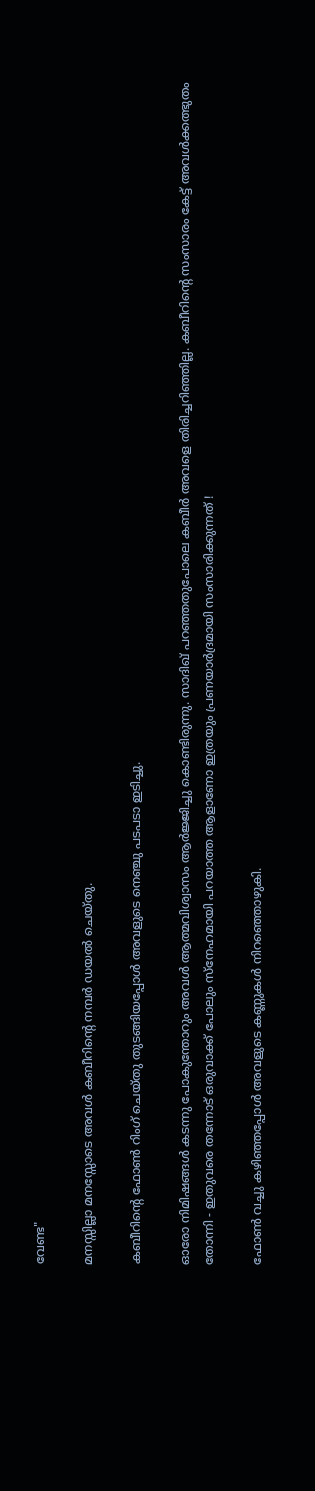വേണ്ട"

മനസ്സില്ലാ മനസ്സോടെ അവള്‍ കബീറിന്‍റെ നമ്പര്‍ ഡയല്‍ ചെയ്തു.

കബീറിന്‍റെ ഫോണ്‍ റിംഗ് ചെയ്തു തുടങ്ങിയപ്പോള്‍ അവളുടെ നെഞ്ചു പടപടാ ഇടിച്ചു.

ഓരോ നിമിഷങ്ങള്‍ കടന്നു പോകുന്തോറും അവള്‍ ആത്മവിശ്വാസം ആര്‍ജ്ജിച്ചു കൊണ്ടിരുന്നു. സാദിഖ് പറഞ്ഞതുപോലെ കബീര്‍ അവളെ തിരിച്ചറിഞ്ഞില്ല. കബീറിന്‍റെ സംസാരം കേട്ട് അവള്‍ക്കത്ഭുതം തോന്നി - ഇതുവരെ തന്നോട് ഒരുവാക്ക് പോലും സ്നേഹമായി പറയാത്ത ആളാണോ ഇത്രയും പ്രണയാര്‍ദ്രമായി സംസാരിക്കുന്നത് !

ഫോണ്‍ വച്ചു കഴിഞ്ഞപ്പോള്‍ അവളുടെ കണ്ണുകള്‍ നിറഞ്ഞൊഴുകി.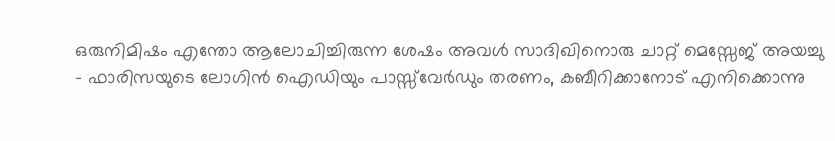ഒരുനിമിഷം എന്തോ ആലോചിച്ചിരുന്ന ശേഷം അവള്‍ സാദിഖിനൊരു ചാറ്റ് മെസ്സേജ് അയച്ചു - ഫാരിസയുടെ ലോഗിന്‍ ഐഡിയും പാസ്സ്‌വേര്‍ഡും തരണം, കബീറിക്കാനോട് എനിക്കൊന്നു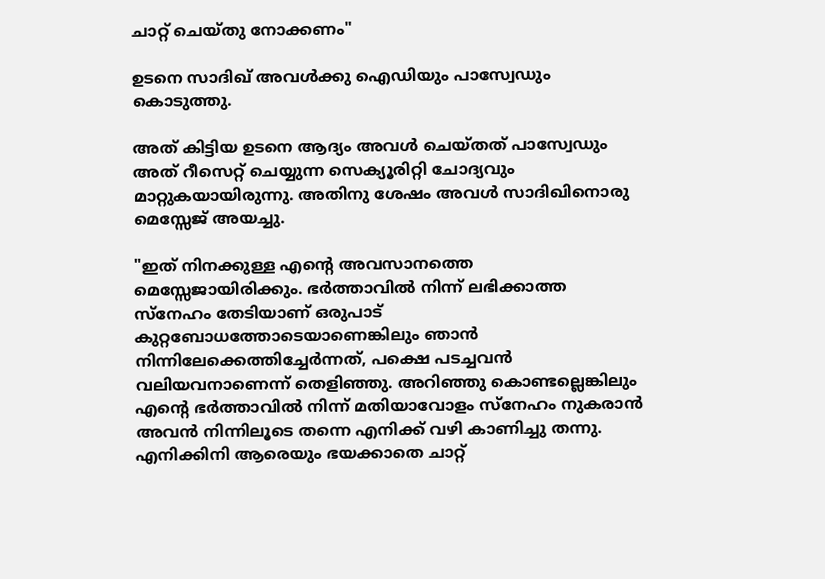ചാറ്റ് ചെയ്തു നോക്കണം"

ഉടനെ സാദിഖ് അവള്‍ക്കു ഐഡിയും പാസ്വേഡും കൊടുത്തു.

അത് കിട്ടിയ ഉടനെ ആദ്യം അവള്‍ ചെയ്തത് പാസ്വേഡും അത് റീസെറ്റ് ചെയ്യുന്ന സെക്യൂരിറ്റി ചോദ്യവും മാറ്റുകയായിരുന്നു. അതിനു ശേഷം അവള്‍ സാദിഖിനൊരു മെസ്സേജ് അയച്ചു.

"ഇത് നിനക്കുള്ള എന്‍റെ അവസാനത്തെ മെസ്സേജായിരിക്കും. ഭര്‍ത്താവില്‍ നിന്ന് ലഭിക്കാത്ത സ്നേഹം തേടിയാണ് ഒരുപാട് കുറ്റബോധത്തോടെയാണെങ്കിലും ഞാന്‍ നിന്നിലേക്കെത്തിച്ചേര്‍ന്നത്, പക്ഷെ പടച്ചവന്‍ വലിയവനാണെന്ന് തെളിഞ്ഞു. അറിഞ്ഞു കൊണ്ടല്ലെങ്കിലും എന്‍റെ ഭര്‍ത്താവില്‍ നിന്ന് മതിയാവോളം സ്നേഹം നുകരാന്‍ അവന്‍ നിന്നിലൂടെ തന്നെ എനിക്ക് വഴി കാണിച്ചു തന്നു. എനിക്കിനി ആരെയും ഭയക്കാതെ ചാറ്റ്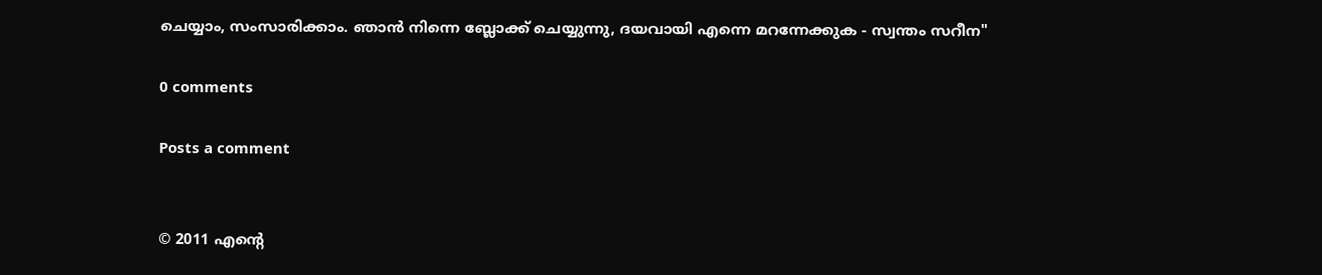ചെയ്യാം, സംസാരിക്കാം. ഞാന്‍ നിന്നെ ബ്ലോക്ക് ചെയ്യുന്നു, ദയവായി എന്നെ മറന്നേക്കുക - സ്വന്തം സറീന"

0 comments

Posts a comment


© 2011 എന്‍റെ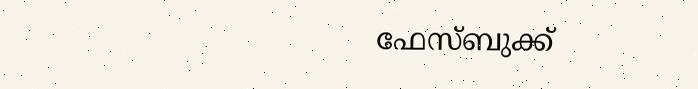ഫേസ്ബുക്ക്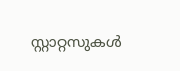സ്റ്റാറ്റസുകള്‍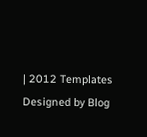| 2012 Templates
Designed by Blog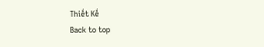Thiết Kế
Back to top